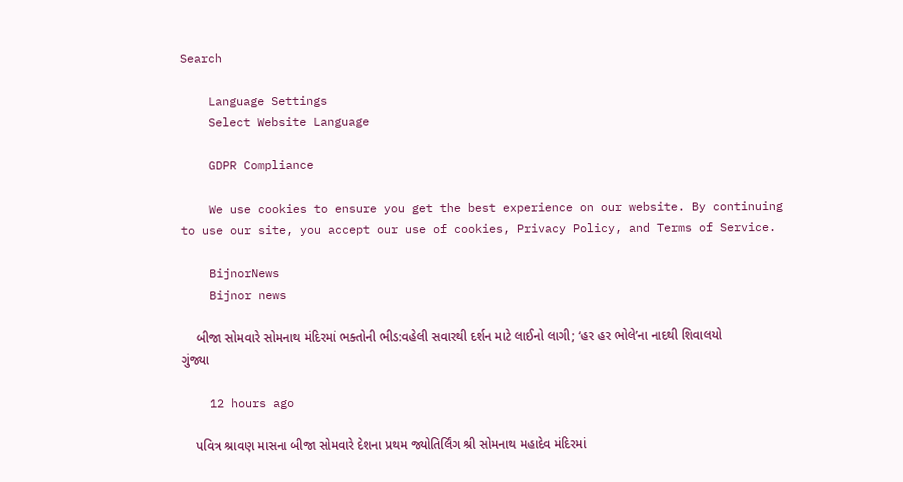Search

    Language Settings
    Select Website Language

    GDPR Compliance

    We use cookies to ensure you get the best experience on our website. By continuing to use our site, you accept our use of cookies, Privacy Policy, and Terms of Service.

    BijnorNews
    Bijnor news

    બીજા સોમવારે સોમનાથ મંદિરમાં ભક્તોની ભીડ:વહેલી સવારથી દર્શન માટે લાઈનો લાગી; ‘હર હર ભોલે’ના નાદથી શિવાલયો ગુંજ્યા

    12 hours ago

    પવિત્ર શ્રાવણ માસના બીજા સોમવારે દેશના પ્રથમ જ્યોતિર્લિંગ શ્રી સોમનાથ મહાદેવ મંદિરમાં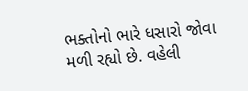ભક્તોનો ભારે ધસારો જોવા મળી રહ્યો છે. વહેલી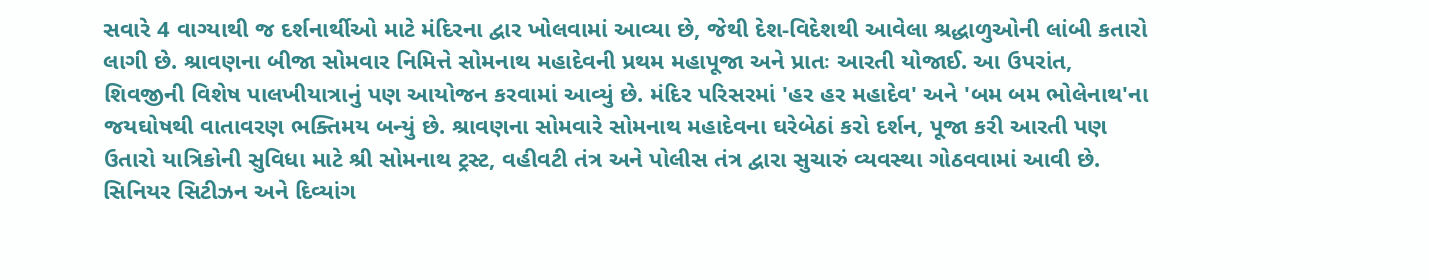સવારે 4 વાગ્યાથી જ દર્શનાર્થીઓ માટે મંદિરના દ્વાર ખોલવામાં આવ્યા છે, જેથી દેશ-વિદેશથી આવેલા શ્રદ્ધાળુઓની લાંબી કતારો લાગી છે. શ્રાવણના બીજા સોમવાર નિમિત્તે સોમનાથ મહાદેવની પ્રથમ મહાપૂજા અને પ્રાતઃ આરતી યોજાઈ. આ ઉપરાંત, શિવજીની વિશેષ પાલખીયાત્રાનું પણ આયોજન કરવામાં આવ્યું છે. મંદિર પરિસરમાં 'હર હર મહાદેવ' અને 'બમ બમ ભોલેનાથ'ના જયઘોષથી વાતાવરણ ભક્તિમય બન્યું છે. શ્રાવણના સોમવારે સોમનાથ મહાદેવના ઘરેબેઠાં કરો દર્શન, પૂજા કરી આરતી પણ ઉતારો યાત્રિકોની સુવિધા માટે શ્રી સોમનાથ ટ્રસ્ટ, વહીવટી તંત્ર અને પોલીસ તંત્ર દ્વારા સુચારું વ્યવસ્થા ગોઠવવામાં આવી છે. સિનિયર સિટીઝન અને દિવ્યાંગ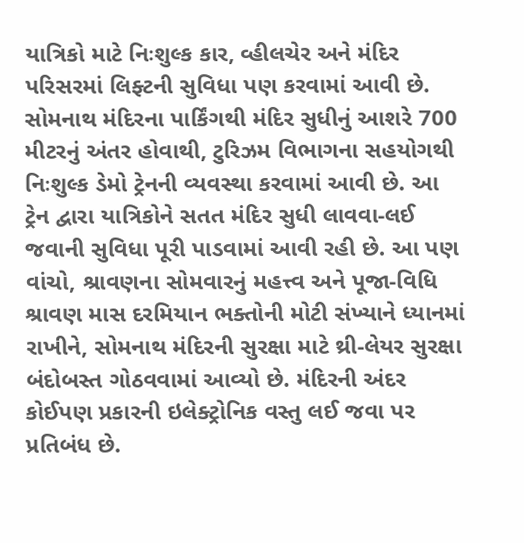યાત્રિકો માટે નિઃશુલ્ક કાર, વ્હીલચેર અને મંદિર પરિસરમાં લિફ્ટની સુવિધા પણ કરવામાં આવી છે. સોમનાથ મંદિરના પાર્કિંગથી મંદિર સુધીનું આશરે 700 મીટરનું અંતર હોવાથી, ટુરિઝમ વિભાગના સહયોગથી નિઃશુલ્ક ડેમો ટ્રેનની વ્યવસ્થા કરવામાં આવી છે. આ ટ્રેન દ્વારા યાત્રિકોને સતત મંદિર સુધી લાવવા-લઈ જવાની સુવિધા પૂરી પાડવામાં આવી રહી છે. આ પણ વાંચો, શ્રાવણના સોમવારનું મહત્ત્વ અને પૂજા-વિધિ શ્રાવણ માસ દરમિયાન ભક્તોની મોટી સંખ્યાને ધ્યાનમાં રાખીને, સોમનાથ મંદિરની સુરક્ષા માટે થ્રી-લેયર સુરક્ષા બંદોબસ્ત ગોઠવવામાં આવ્યો છે. મંદિરની અંદર કોઈપણ પ્રકારની ઇલેક્ટ્રોનિક વસ્તુ લઈ જવા પર પ્રતિબંધ છે.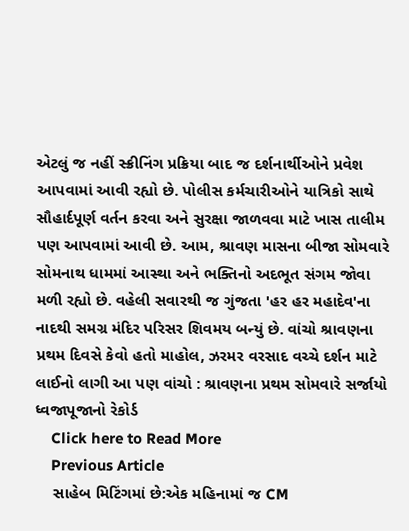એટલું જ નહીં સ્ક્રીનિંગ પ્રક્રિયા બાદ જ દર્શનાર્થીઓને પ્રવેશ આપવામાં આવી રહ્યો છે. પોલીસ કર્મચારીઓને યાત્રિકો સાથે સૌહાર્દપૂર્ણ વર્તન કરવા અને સુરક્ષા જાળવવા માટે ખાસ તાલીમ પણ આપવામાં આવી છે. આમ, શ્રાવણ માસના બીજા સોમવારે સોમનાથ ધામમાં આસ્થા અને ભક્તિનો અદભૂત સંગમ જોવા મળી રહ્યો છે. વહેલી સવારથી જ ગુંજતા 'હર હર મહાદેવ'ના નાદથી સમગ્ર મંદિર પરિસર શિવમય બન્યું છે. વાંચો શ્રાવણના પ્રથમ દિવસે કેવો હતો માહોલ, ઝરમર વરસાદ વચ્ચે દર્શન માટે લાઈનો લાગી આ પણ વાંચો : શ્રાવણના પ્રથમ સોમવારે સર્જાયો ધ્વજાપૂજાનો રેકોર્ડ
    Click here to Read More
    Previous Article
    સાહેબ મિટિંગમાં છે:એક મહિનામાં જ CM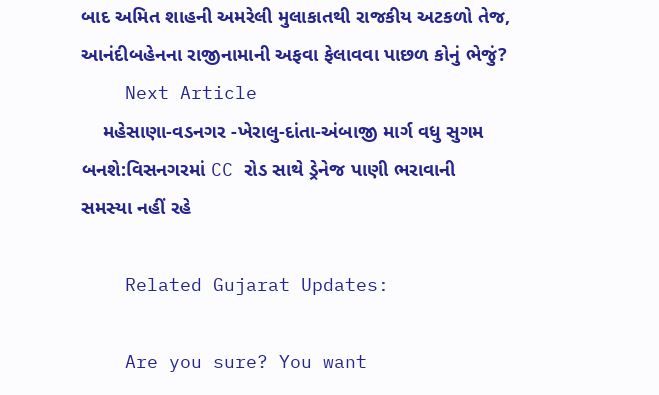બાદ અમિત શાહની અમરેલી મુલાકાતથી રાજકીય અટકળો તેજ, આનંદીબહેનના રાજીનામાની અફવા ફેલાવવા પાછળ કોનું ભેજું?
    Next Article
    મહેસાણા-વડનગર -ખેરાલુ-દાંતા-અંબાજી માર્ગ વધુ સુગમ બનશે:વિસનગરમાં CC રોડ સાથે ડ્રેનેજ પાણી ભરાવાની સમસ્યા નહીં રહે

    Related Gujarat Updates:

    Are you sure? You want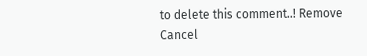to delete this comment..! Remove Cancel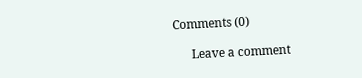Comments (0)

      Leave a comment